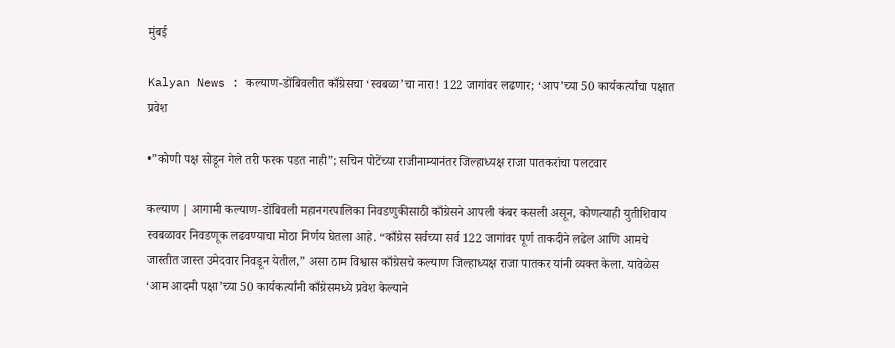मुंबई

Kalyan News : कल्याण-डोंबिवलीत काँग्रेसचा ‘स्वबळा’चा नारा! 122 जागांवर लढणार; ‘आप’च्या 50 कार्यकर्त्यांचा पक्षात प्रवेश

•”कोणी पक्ष सोडून गेले तरी फरक पडत नाही”; सचिन पोटेंच्या राजीनाम्यानंतर जिल्हाध्यक्ष राजा पातकरांचा पलटवार

कल्याण | आगामी कल्याण-डोंबिवली महानगरपालिका निवडणुकीसाठी काँग्रेसने आपली कंबर कसली असून, कोणत्याही युतीशिवाय स्वबळावर निवडणूक लढवण्याचा मोठा निर्णय घेतला आहे. “काँग्रेस सर्वच्या सर्व 122 जागांवर पूर्ण ताकदीने लढेल आणि आमचे जास्तीत जास्त उमेदवार निवडून येतील,” असा ठाम विश्वास काँग्रेसचे कल्याण जिल्हाध्यक्ष राजा पातकर यांनी व्यक्त केला. यावेळेस ‘आम आदमी पक्षा’च्या 50 कार्यकर्त्यांनी काँग्रेसमध्ये प्रवेश केल्याने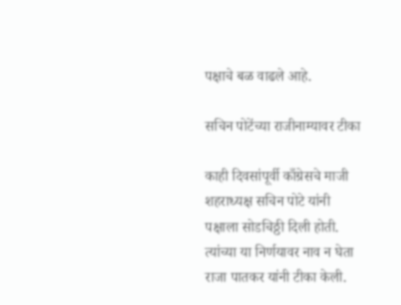पक्षाचे बळ वाढले आहे.

सचिन पोटेंच्या राजीनाम्यावर टीका

काही दिवसांपूर्वी काँग्रेसचे माजी शहराध्यक्ष सचिन पोटे यांनी पक्षाला सोडचिठ्ठी दिली होती. त्यांच्या या निर्णयावर नाव न घेता राजा पातकर यांनी टीका केली.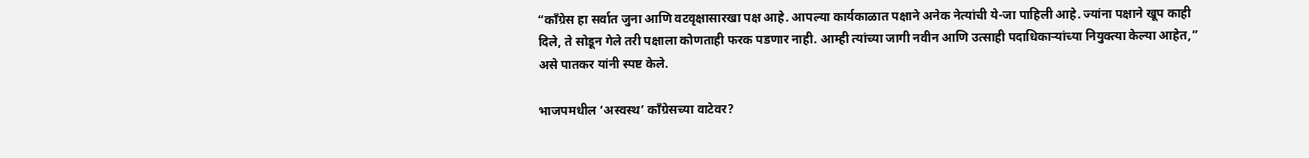“काँग्रेस हा सर्वात जुना आणि वटवृक्षासारखा पक्ष आहे. आपल्या कार्यकाळात पक्षाने अनेक नेत्यांची ये-जा पाहिली आहे. ज्यांना पक्षाने खूप काही दिले, ते सोडून गेले तरी पक्षाला कोणताही फरक पडणार नाही. आम्ही त्यांच्या जागी नवीन आणि उत्साही पदाधिकाऱ्यांच्या नियुक्त्या केल्या आहेत,” असे पातकर यांनी स्पष्ट केले.

भाजपमधील ‘अस्वस्थ’ काँग्रेसच्या वाटेवर?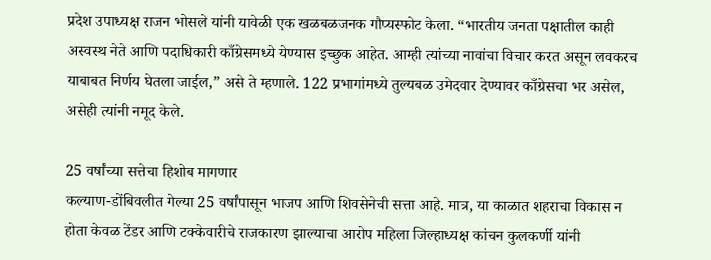प्रदेश उपाध्यक्ष राजन भोसले यांनी यावेळी एक खळबळजनक गौप्यस्फोट केला. “भारतीय जनता पक्षातील काही अस्वस्थ नेते आणि पदाधिकारी काँग्रेसमध्ये येण्यास इच्छुक आहेत. आम्ही त्यांच्या नावांचा विचार करत असून लवकरच याबाबत निर्णय घेतला जाईल,” असे ते म्हणाले. 122 प्रभागांमध्ये तुल्यबळ उमेदवार देण्यावर काँग्रेसचा भर असेल, असेही त्यांनी नमूद केले.

25 वर्षांच्या सत्तेचा हिशोब मागणार
कल्याण-डोंबिवलीत गेल्या 25 वर्षांपासून भाजप आणि शिवसेनेची सत्ता आहे. मात्र, या काळात शहराचा विकास न होता केवळ टेंडर आणि टक्केवारीचे राजकारण झाल्याचा आरोप महिला जिल्हाध्यक्ष कांचन कुलकर्णी यांनी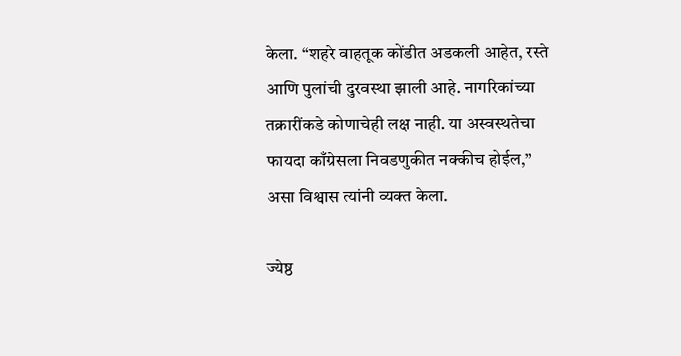केला. “शहरे वाहतूक कोंडीत अडकली आहेत, रस्ते आणि पुलांची दुरवस्था झाली आहे. नागरिकांच्या तक्रारींकडे कोणाचेही लक्ष नाही. या अस्वस्थतेचा फायदा काँग्रेसला निवडणुकीत नक्कीच होईल,” असा विश्वास त्यांनी व्यक्त केला.

ज्येष्ठ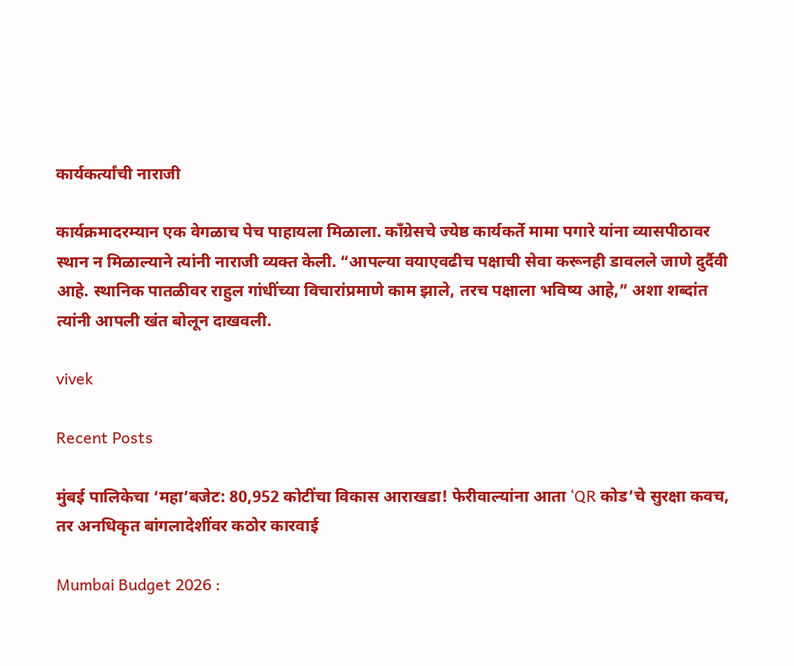कार्यकर्त्यांची नाराजी

कार्यक्रमादरम्यान एक वेगळाच पेच पाहायला मिळाला. काँग्रेसचे ज्येष्ठ कार्यकर्ते मामा पगारे यांना व्यासपीठावर स्थान न मिळाल्याने त्यांनी नाराजी व्यक्त केली. “आपल्या वयाएवढीच पक्षाची सेवा करूनही डावलले जाणे दुर्दैवी आहे. स्थानिक पातळीवर राहुल गांधींच्या विचारांप्रमाणे काम झाले, तरच पक्षाला भविष्य आहे,” अशा शब्दांत त्यांनी आपली खंत बोलून दाखवली.

vivek

Recent Posts

मुंबई पालिकेचा ‘महा’बजेट: 80,952 कोटींचा विकास आराखडा! फेरीवाल्यांना आता ‘QR कोड’चे सुरक्षा कवच, तर अनधिकृत बांगलादेशींवर कठोर कारवाई

Mumbai Budget 2026 :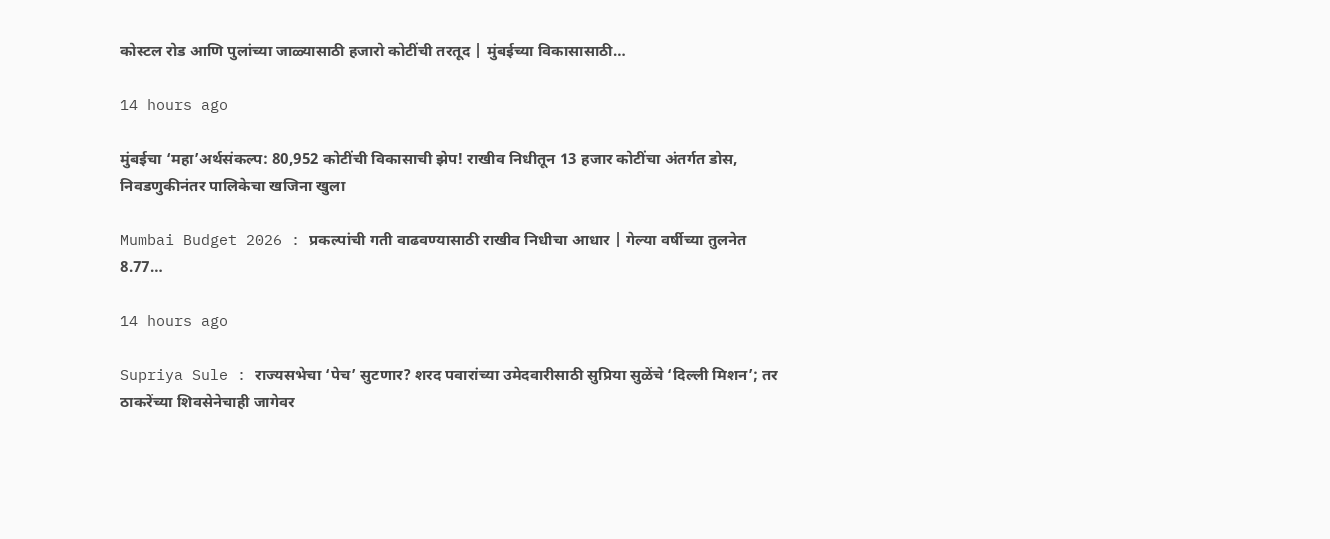कोस्टल रोड आणि पुलांच्या जाळ्यासाठी हजारो कोटींची तरतूद | मुंबईच्या विकासासाठी…

14 hours ago

मुंबईचा ‘महा’अर्थसंकल्प: 80,952 कोटींची विकासाची झेप! राखीव निधीतून 13 हजार कोटींचा अंतर्गत डोस, निवडणुकीनंतर पालिकेचा खजिना खुला

Mumbai Budget 2026 : प्रकल्पांची गती वाढवण्यासाठी राखीव निधीचा आधार | गेल्या वर्षीच्या तुलनेत 8.77…

14 hours ago

Supriya Sule : राज्यसभेचा ‘पेच’ सुटणार? शरद पवारांच्या उमेदवारीसाठी सुप्रिया सुळेंचे ‘दिल्ली मिशन’; तर ठाकरेंच्या शिवसेनेचाही जागेवर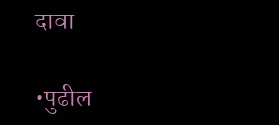दावा

•पुढील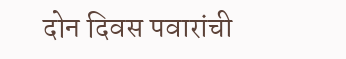दोन दिवस पवारांची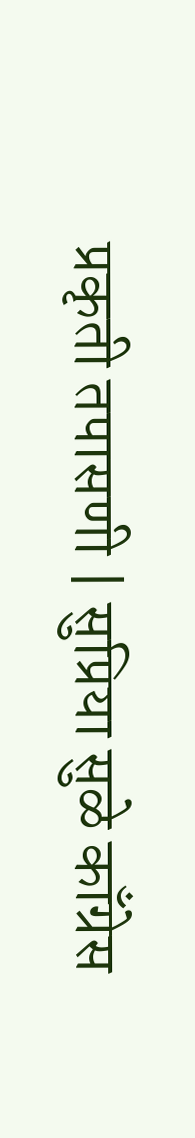प्रकृती तपासणी | सुप्रिया सुळे काँग्रेस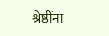श्रेष्ठींना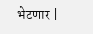भेटणार |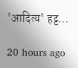'आदित्य' हट्ट…

20 hours ago